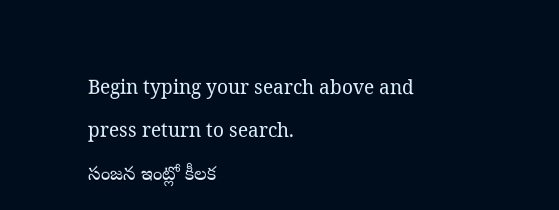Begin typing your search above and press return to search.
సంజన ఇంట్లో కీలక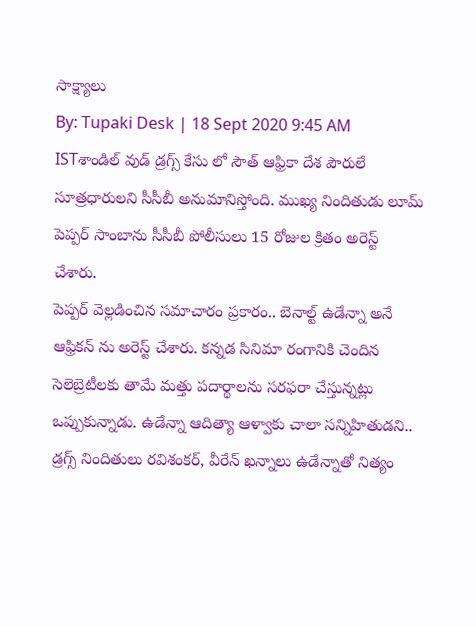సాక్ష్యాలు
By: Tupaki Desk | 18 Sept 2020 9:45 AM ISTశాండిల్ వుడ్ డ్రగ్స్ కేసు లో సౌత్ ఆఫ్రికా దేశ పౌరులే సూత్రధారులని సీసీబీ అనుమానిస్తోంది. ముఖ్య నిందితుడు లూమ్ పెప్పర్ సాంబాను సీసీబీ పోలీసులు 15 రోజుల క్రితం అరెస్ట్ చేశారు.
పెప్పర్ వెల్లడించిన సమాచారం ప్రకారం.. బెనాల్ట్ ఉడేన్నా అనే ఆఫ్రికన్ ను అరెస్ట్ చేశారు. కన్నడ సినిమా రంగానికి చెందిన సెలెబ్రెటీలకు తామే మత్తు పదార్థాలను సరఫరా చేస్తున్నట్లు ఒప్పుకున్నాడు. ఉడేన్నా ఆదిత్యా ఆళ్వాకు చాలా సన్నిహితుడని.. డ్రగ్స్ నిందితులు రవిశంకర్, వీరేన్ ఖన్నాలు ఉడేన్నాతో నిత్యం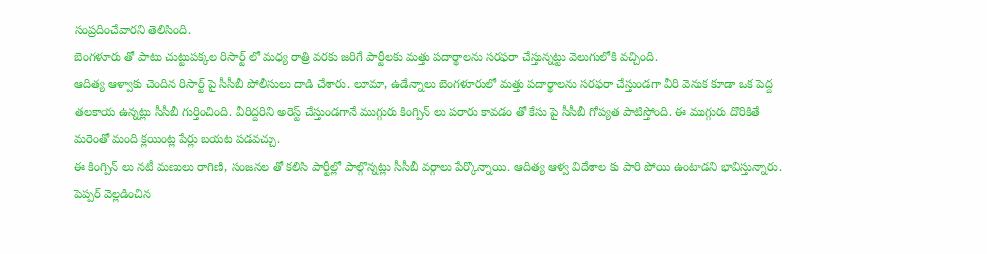సంప్రదించేవారని తెలిసింది.
బెంగళూరు తో పాటు చుట్టుపక్కల రిసార్ట్ లో మధ్య రాత్రి వరకు జరిగే పార్టీలకు మత్తు పదార్థాలను సరఫరా చేస్తున్నట్టు వెలుగులోకి వచ్చింది.
ఆదిత్య ఆళ్వాకు చెందిన రిసార్ట్ పై సీసీబీ పోలీసులు దాడి చేశారు. లూమా, ఉడేన్నాలు బెంగళూరులో మత్తు పదార్థాలను సరఫరా చేస్తుండగా వీరి వెనుక కూడా ఒక పెద్ద తలకాయ ఉన్నట్లు సీసీబీ గుర్తించింది. వీరిద్దరిని అరెస్ట్ చేస్తుండగానే ముగ్గురు కింగ్పిన్ లు పరారు కావడం తో కేసు పై సీసీబీ గోప్యత పాటిస్తోంది. ఈ ముగ్గురు దొరికితే మరెంతో మంది క్లయింట్ల పేర్లు బయట పడవచ్చు.
ఈ కింగ్పిన్ లు నటీ మణులు రాగిణి, సంజనల తో కలిసి పార్టీల్లో పాల్గొన్నట్లు సీసీబీ వర్గాలు పేర్కొన్నాయి. ఆదిత్య ఆళ్వ విదేశాల కు పారి పోయి ఉంటాడని భావిస్తున్నారు.
పెప్పర్ వెల్లడించిన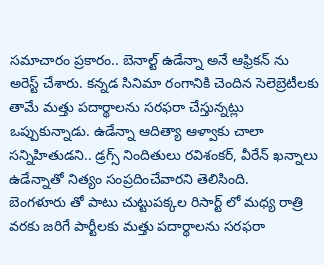సమాచారం ప్రకారం.. బెనాల్ట్ ఉడేన్నా అనే ఆఫ్రికన్ ను అరెస్ట్ చేశారు. కన్నడ సినిమా రంగానికి చెందిన సెలెబ్రెటీలకు తామే మత్తు పదార్థాలను సరఫరా చేస్తున్నట్లు ఒప్పుకున్నాడు. ఉడేన్నా ఆదిత్యా ఆళ్వాకు చాలా సన్నిహితుడని.. డ్రగ్స్ నిందితులు రవిశంకర్, వీరేన్ ఖన్నాలు ఉడేన్నాతో నిత్యం సంప్రదించేవారని తెలిసింది.
బెంగళూరు తో పాటు చుట్టుపక్కల రిసార్ట్ లో మధ్య రాత్రి వరకు జరిగే పార్టీలకు మత్తు పదార్థాలను సరఫరా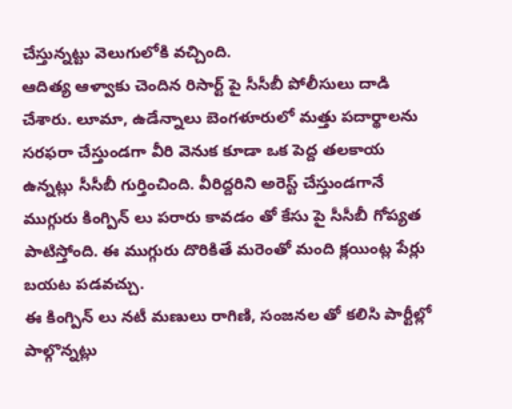చేస్తున్నట్టు వెలుగులోకి వచ్చింది.
ఆదిత్య ఆళ్వాకు చెందిన రిసార్ట్ పై సీసీబీ పోలీసులు దాడి చేశారు. లూమా, ఉడేన్నాలు బెంగళూరులో మత్తు పదార్థాలను సరఫరా చేస్తుండగా వీరి వెనుక కూడా ఒక పెద్ద తలకాయ ఉన్నట్లు సీసీబీ గుర్తించింది. వీరిద్దరిని అరెస్ట్ చేస్తుండగానే ముగ్గురు కింగ్పిన్ లు పరారు కావడం తో కేసు పై సీసీబీ గోప్యత పాటిస్తోంది. ఈ ముగ్గురు దొరికితే మరెంతో మంది క్లయింట్ల పేర్లు బయట పడవచ్చు.
ఈ కింగ్పిన్ లు నటీ మణులు రాగిణి, సంజనల తో కలిసి పార్టీల్లో పాల్గొన్నట్లు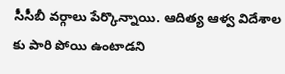సీసీబీ వర్గాలు పేర్కొన్నాయి. ఆదిత్య ఆళ్వ విదేశాల కు పారి పోయి ఉంటాడని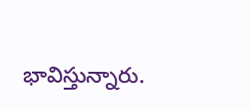భావిస్తున్నారు.